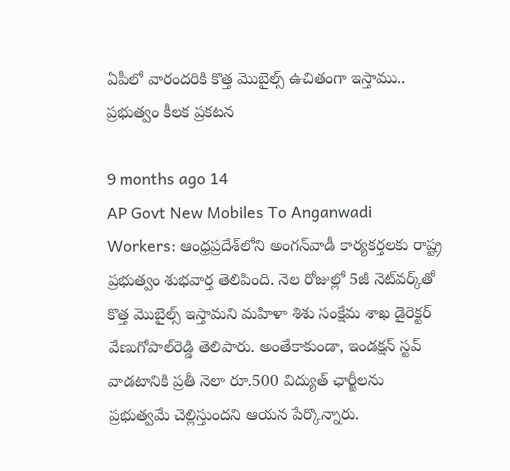ఏపీలో వారందరికి కొత్త మొబైల్స్ ఉచితంగా ఇస్తాము.. ప్రభుత్వం కీలక ప్రకటన

9 months ago 14
AP Govt New Mobiles To Anganwadi Workers: ఆంధ్రప్రదేశ్‌లోని అంగన్‌వాడీ కార్యకర్తలకు రాష్ట్ర ప్రభుత్వం శుభవార్త తెలిపింది. నెల రోజుల్లో 5జీ నెట్‌వర్క్‌తో కొత్త మొబైల్స్ ఇస్తామని మహిళా శిశు సంక్షేమ శాఖ డైరెక్టర్ వేణుగోపాల్‌రెడ్డి తెలిపారు. అంతేకాకుండా, ఇండక్షన్ స్టవ్ వాడటానికి ప్రతీ నెలా రూ.500 విద్యుత్ ఛార్జీలను ప్రభుత్వమే చెల్లిస్తుందని ఆయన పేర్కొన్నారు.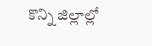కొన్ని జిల్లాల్లో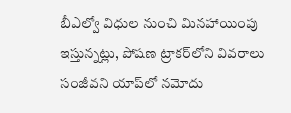బీఎల్వో విధుల నుంచి మినహాయింపు ఇస్తున్నట్లు, పోషణ ట్రాకర్‌లోని వివరాలు సంజీవని యాప్‌లో నమోదు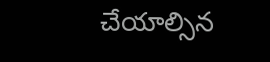చేయాల్సిన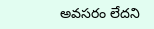అవసరం లేదని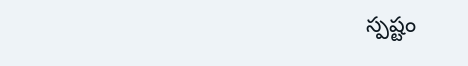స్పష్టం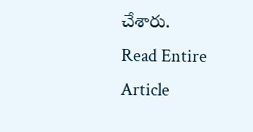చేశారు.
Read Entire Article